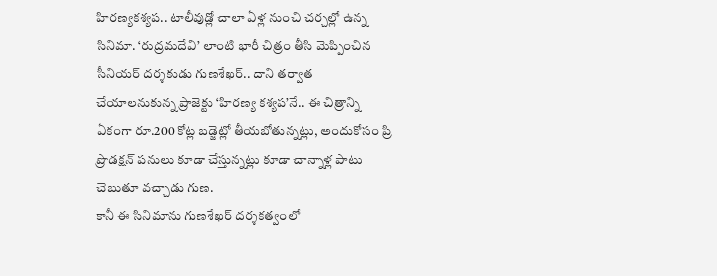హిరణ్యకశ్యప.. టాలీవుడ్లో చాలా ఏళ్ల నుంచి చర్చల్లో ఉన్న సినిమా. ‘రుద్రమదేవి’ లాంటి భారీ చిత్రం తీసి మెప్పించిన సీనియర్ దర్శకుడు గుణశేఖర్.. దాని తర్వాత చేయాలనుకున్న ప్రాజెక్టు ‘హిరణ్య కశ్యప’నే.. ఈ చిత్రాన్ని ఏకంగా రూ.200 కోట్ల బడ్జెట్లో తీయబోతున్నట్లు, అందుకోసం ప్రి ప్రొడక్షన్ పనులు కూడా చేస్తున్నట్లు కూడా చాన్నాళ్ల పాటు చెబుతూ వచ్చాడు గుణ.
కానీ ఈ సినిమాను గుణశేఖర్ దర్శకత్వంలో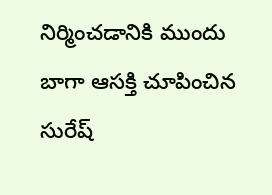నిర్మించడానికి ముందు బాగా ఆసక్తి చూపించిన సురేష్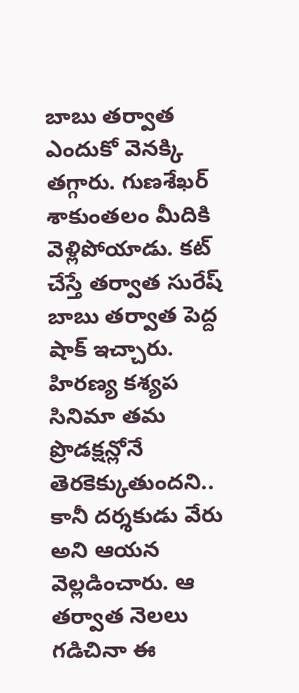బాబు తర్వాత ఎందుకో వెనక్కి తగ్గారు. గుణశేఖర్ శాకుంతలం మీదికి వెళ్లిపోయాడు. కట్ చేస్తే తర్వాత సురేష్ బాబు తర్వాత పెద్ద షాక్ ఇచ్చారు. హిరణ్య కశ్యప సినిమా తమ ప్రొడక్షన్లోనే తెరకెక్కుతుందని.. కానీ దర్శకుడు వేరు అని ఆయన వెల్లడించారు. ఆ తర్వాత నెలలు గడిచినా ఈ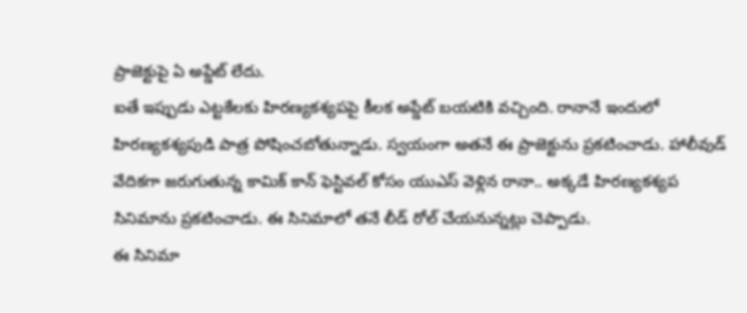ప్రాజెక్టుపై ఏ అప్డేట్ లేదు.
ఐతే ఇప్పుడు ఎట్టకేలకు హిరణ్యకశ్యపపై కీలక అప్డేట్ బయటికి వచ్చింది. రానానే ఇందులో హిరణ్యకశ్యపుడి పాత్ర పోషించబోతున్నాడు. స్వయంగా అతనే ఈ ప్రాజెక్టును ప్రకటించాడు. హాలీవుడ్ వేదికగా జరుగుతున్న కామిక్ కాన్ ఫెస్టివల్ కోసం యుఎస్ వెళ్లిన రానా.. అక్కడే హిరణ్యకశ్యప సినిమాను ప్రకటించాడు. ఈ సినిమాలో తనే లీడ్ రోల్ చేయనున్నట్లు చెప్పాడు.
ఈ సినిమా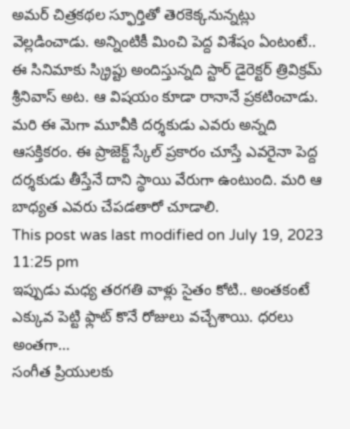అమర్ చిత్రకథల స్ఫూర్తితో తెరకెక్కనున్నట్లు వెల్లడించాడు. అన్నింటికీ మించి పెద్ద విశేషం ఏంటంటే.. ఈ సినిమాకు స్క్రిప్టు అందిస్తున్నది స్టార్ డైరెక్టర్ త్రివిక్రమ్ శ్రీనివాస్ అట. ఆ విషయం కూడా రానానే ప్రకటించాడు. మరి ఈ మెగా మూవీకి దర్శకుడు ఎవరు అన్నది ఆసక్తికరం. ఈ ప్రాజెక్ట్ స్కేల్ ప్రకారం చూస్తే ఎవరైనా పెద్ద దర్శకుడు తీస్తేనే దాని స్థాయి వేరుగా ఉంటుంది. మరి ఆ బాధ్యత ఎవరు చేపడతారో చూడాలి.
This post was last modified on July 19, 2023 11:25 pm
ఇప్పుడు మధ్య తరగతి వాళ్లు సైతం కోటి.. అంతకంటే ఎక్కువ పెట్టి ఫ్లాట్ కొనే రోజులు వచ్చేశాయి. ధరలు అంతగా…
సంగీత ప్రియులకు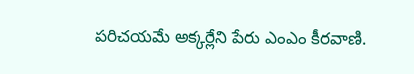పరిచయమే అక్కర్లేని పేరు ఎంఎం కీరవాణి.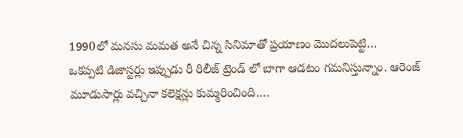1990లో మనసు మమత అనే చిన్న సినిమాతో ప్రయాణం మొదలుపెట్టి…
ఒకప్పటి డిజాస్టర్లు ఇప్పుడు రీ రిలీజ్ ట్రెండ్ లో బాగా ఆడటం గమనిస్తున్నాం. ఆరెంజ్ మూడుసార్లు వచ్చినా కలెక్షన్లు కుమ్మరించింది.…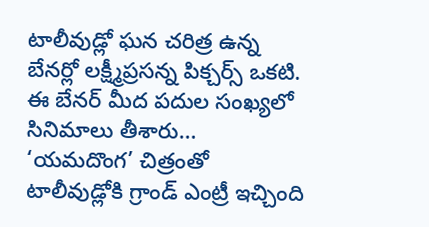టాలీవుడ్లో ఘన చరిత్ర ఉన్న బేనర్లో లక్ష్మీప్రసన్న పిక్చర్స్ ఒకటి. ఈ బేనర్ మీద పదుల సంఖ్యలో సినిమాలు తీశారు…
‘యమదొంగ’ చిత్రంతో టాలీవుడ్లోకి గ్రాండ్ ఎంట్రీ ఇచ్చింది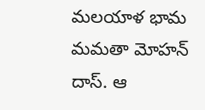మలయాళ భామ మమతా మోహన్ దాస్. ఆ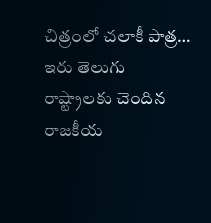చిత్రంలో చలాకీ పాత్ర…
ఇరు తెలుగు రాష్ట్రాలకు చెందిన రాజకీయ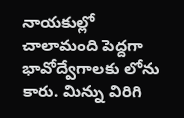నాయకుల్లో చాలామంది పెద్దగా భావోద్వేగాలకు లోను కారు. మిన్ను విరిగి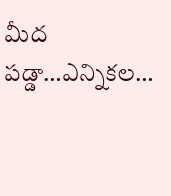మీద పడ్డా…ఎన్నికల…